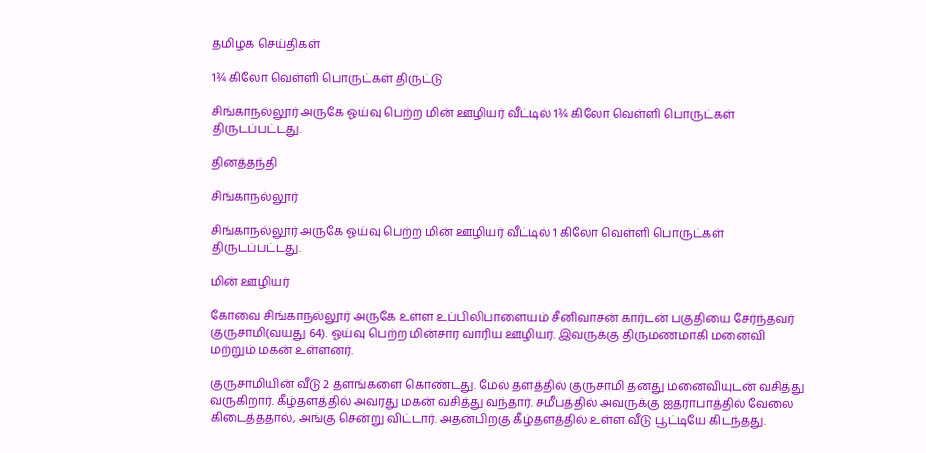தமிழக செய்திகள்

1¾ கிலோ வெள்ளி பொருட்கள் திருட்டு

சிங்காநல்லூர் அருகே ஓய்வு பெற்ற மின் ஊழியர் வீட்டில் 1¾ கிலோ வெள்ளி பொருட்கள் திருடப்பட்டது.

தினத்தந்தி

சிங்காநல்லூர்

சிங்காநல்லூர் அருகே ஓய்வு பெற்ற மின் ஊழியர் வீட்டில் 1 கிலோ வெள்ளி பொருட்கள் திருடப்பட்டது.

மின் ஊழியர்

கோவை சிங்காநல்லூர் அருகே உள்ள உப்பிலிபாளையம் சீனிவாசன் கார்டன் பகுதியை சேர்ந்தவர் குருசாமி(வயது 64). ஓய்வு பெற்ற மின்சார வாரிய ஊழியர். இவருக்கு திருமணமாகி மனைவி மற்றும் மகன் உள்ளனர்.

குருசாமியின் வீடு 2 தளங்களை கொண்டது. மேல் தளத்தில் குருசாமி தனது மனைவியுடன் வசித்து வருகிறார். கீழ்தளத்தில் அவரது மகன் வசித்து வந்தார். சமீபத்தில் அவருக்கு ஐதராபாத்தில் வேலை கிடைத்ததால், அங்கு சென்று விட்டார். அதன்பிறகு கீழ்தளத்தில் உள்ள வீடு பூட்டியே கிடந்தது.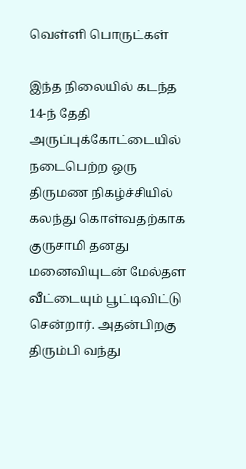வெள்ளி பொருட்கள்

இந்த நிலையில் கடந்த 14-ந் தேதி அருப்புக்கோட்டையில் நடைபெற்ற ஒரு திருமண நிகழ்ச்சியில் கலந்து கொள்வதற்காக குருசாமி தனது மனைவியுடன் மேல்தள வீட்டையும் பூட்டிவிட்டு சென்றார். அதன்பிறகு திரும்பி வந்து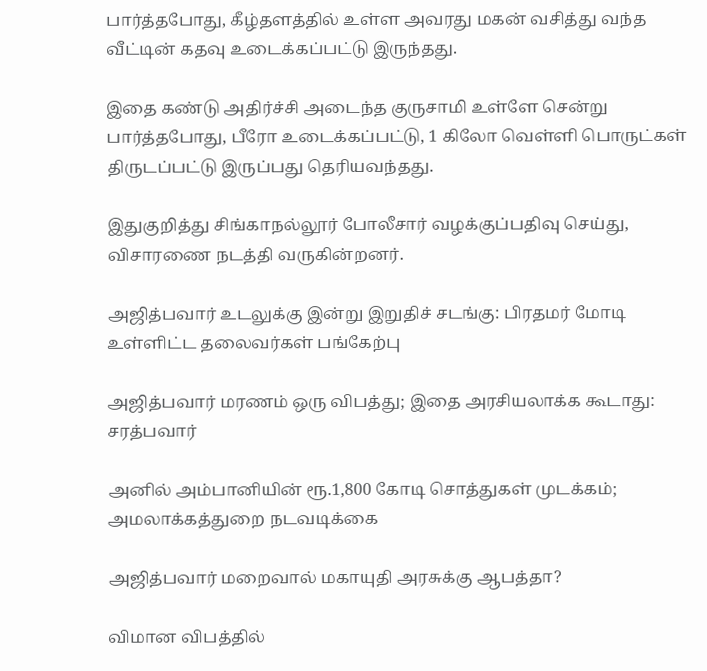பார்த்தபோது, கீழ்தளத்தில் உள்ள அவரது மகன் வசித்து வந்த வீட்டின் கதவு உடைக்கப்பட்டு இருந்தது.

இதை கண்டு அதிர்ச்சி அடைந்த குருசாமி உள்ளே சென்று பார்த்தபோது, பீரோ உடைக்கப்பட்டு, 1 கிலோ வெள்ளி பொருட்கள் திருடப்பட்டு இருப்பது தெரியவந்தது.

இதுகுறித்து சிங்காநல்லூர் போலீசார் வழக்குப்பதிவு செய்து, விசாரணை நடத்தி வருகின்றனர்.

அஜித்பவார் உடலுக்கு இன்று இறுதிச் சடங்கு: பிரதமர் மோடி உள்ளிட்ட தலைவர்கள் பங்கேற்பு

அஜித்பவார் மரணம் ஒரு விபத்து; இதை அரசியலாக்க கூடாது: சரத்பவார்

அனில் அம்பானியின் ரூ.1,800 கோடி சொத்துகள் முடக்கம்; அமலாக்கத்துறை நடவடிக்கை

அஜித்பவார் மறைவால் மகாயுதி அரசுக்கு ஆபத்தா?

விமான விபத்தில்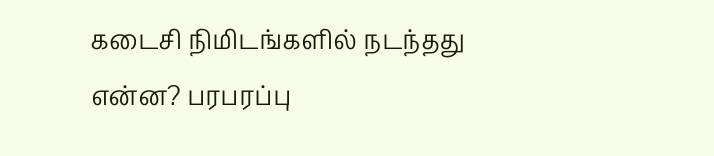கடைசி நிமிடங்களில் நடந்தது என்ன? பரபரப்பு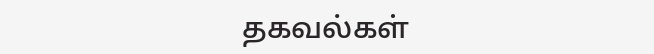தகவல்கள்